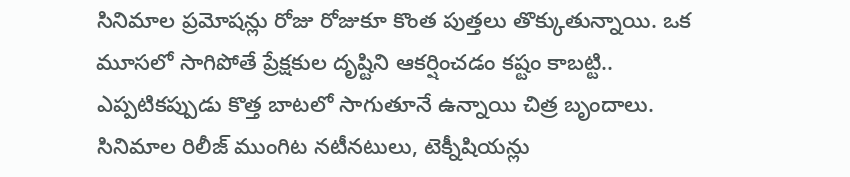సినిమాల ప్రమోషన్లు రోజు రోజుకూ కొంత పుత్తలు తొక్కుతున్నాయి. ఒక మూసలో సాగిపోతే ప్రేక్షకుల దృష్టిని ఆకర్షించడం కష్టం కాబట్టి.. ఎప్పటికప్పుడు కొత్త బాటలో సాగుతూనే ఉన్నాయి చిత్ర బృందాలు. సినిమాల రిలీజ్ ముంగిట నటీనటులు, టెక్నీషియన్లు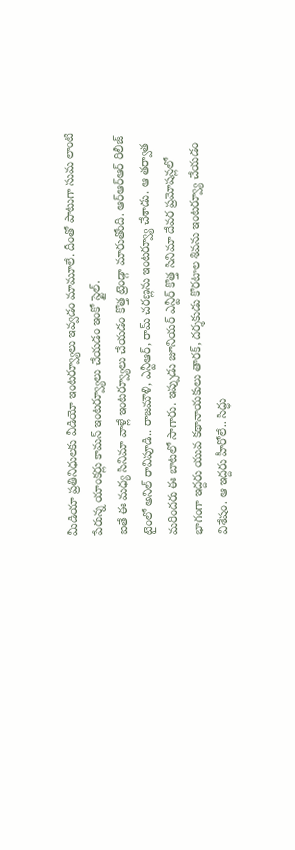మీడియా ప్రతినిధులకు వీడియో ఇంటర్వ్యూలు ఇవ్వడం మామూలే. దీంతో పాటుగా సుమ లాంటి పేరున్న యాంకర్లు కామన్ ఇంటర్వ్యూలు చేయడం ఇంకో స్టైల్.
ఐతే ఈ మధ్య సినిమా వాళ్లే ఇంటర్వ్యూలు చేయడం కొత్త ట్రెండ్గా మారుతోంది. ఆర్ఆర్ఆర్ రిలీజ్ టైంలో అనిల్ రావిపూడి.. రాజమౌళి, ఎన్టీఆర్, రామ్ చరణ్లను ఇంటర్వ్యూ చేశాడు. ఆ తర్వాత మరిందరు ఈ బాటలో సాగారు. ఇప్పుడు జూనియర్ ఎన్టీర్ కొత్త సినిమా దేవర ప్రమోషన్లలో భాగంగా ఇద్దరు యువ కథానాయకులు తారక్, దర్శకుడు కొరటాల శివను ఇంటర్వ్యూ చేయడం విశేషం. ఆ ఇద్దరు హీరోలే.. సిద్ధు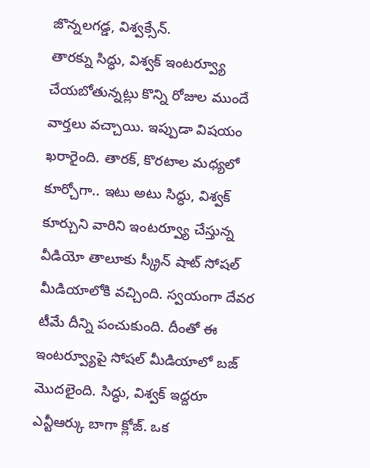జొన్నలగడ్డ, విశ్వక్సేన్.
తారక్ను సిద్ధు, విశ్వక్ ఇంటర్వ్యూ చేయబోతున్నట్లు కొన్ని రోజుల ముందే వార్తలు వచ్చాయి. ఇప్పుడా విషయం ఖరారైంది. తారక్, కొరటాల మధ్యలో కూర్చోగా.. ఇటు అటు సిద్ధు, విశ్వక్ కూర్చుని వారిని ఇంటర్వ్యూ చేస్తున్న వీడియో తాలూకు స్క్రీన్ షాట్ సోషల్ మీడియాలోకి వచ్చింది. స్వయంగా దేవర టీమే దీన్ని పంచుకుంది. దీంతో ఈ ఇంటర్వ్యూపై సోషల్ మీడియాలో బజ్ మొదలైంది. సిద్ధు, విశ్వక్ ఇద్దరూ ఎన్టీఆర్కు బాగా క్లోజ్. ఒక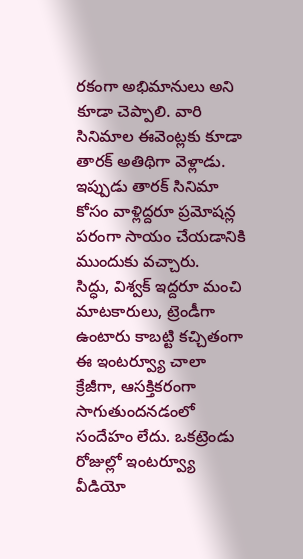రకంగా అభిమానులు అని కూడా చెప్పాలి. వారి సినిమాల ఈవెంట్లకు కూడా తారక్ అతిథిగా వెళ్లాడు. ఇప్పుడు తారక్ సినిమా కోసం వాళ్లిద్దరూ ప్రమోషన్ల పరంగా సాయం చేయడానికి ముందుకు వచ్చారు.
సిద్ధు, విశ్వక్ ఇద్దరూ మంచి మాటకారులు, ట్రెండీగా ఉంటారు కాబట్టి కచ్చితంగా ఈ ఇంటర్వ్యూ చాలా క్రేజీగా, ఆసక్తికరంగా సాగుతుందనడంలో సందేహం లేదు. ఒకట్రెండు రోజుల్లో ఇంటర్వ్యూ వీడియో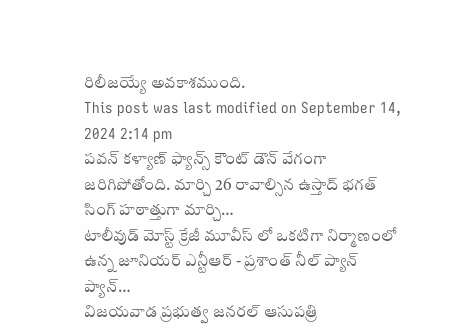రిలీజయ్యే అవకాశముంది.
This post was last modified on September 14, 2024 2:14 pm
పవన్ కళ్యాణ్ ఫ్యాన్స్ కౌంట్ డౌన్ వేగంగా జరిగిపోతోంది. మార్చి 26 రావాల్సిన ఉస్తాద్ భగత్ సింగ్ హఠాత్తుగా మార్చి…
టాలీవుడ్ మోస్ట్ క్రేజీ మూవీస్ లో ఒకటిగా నిర్మాణంలో ఉన్న జూనియర్ ఎన్టీఆర్ - ప్రశాంత్ నీల్ ప్యాన్ ప్యాన్…
విజయవాడ ప్రభుత్వ జనరల్ ఆసుపత్రి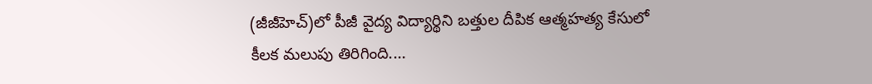(జీజీహెచ్)లో పీజీ వైద్య విద్యార్థిని బత్తుల దీపిక ఆత్మహత్య కేసులో కీలక మలుపు తిరిగింది.…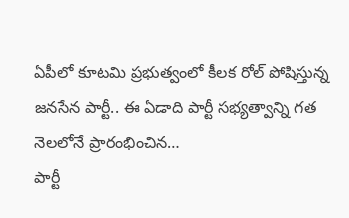ఏపీలో కూటమి ప్రభుత్వంలో కీలక రోల్ పోషిస్తున్న జనసేన పార్టీ.. ఈ ఏడాది పార్టీ సభ్యత్వాన్ని గత నెలలోనే ప్రారంభించిన…
పార్టీ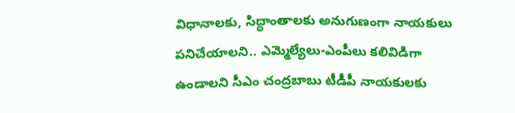విధానాలకు, సిద్ధాంతాలకు అనుగుణంగా నాయకులు పనిచేయాలని.. ఎమ్మెల్యేలు-ఎంపీలు కలివిడిగా ఉండాలని సీఎం చంద్రబాబు టీడీపీ నాయకులకు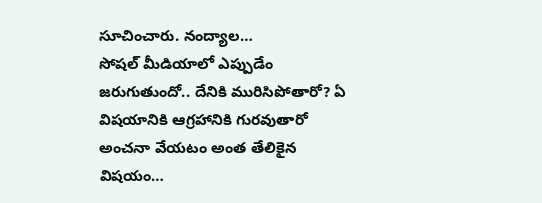సూచించారు. నంద్యాల…
సోషల్ మీడియాలో ఎప్పుడేం జరుగుతుందో.. దేనికి మురిసిపోతారో? ఏ విషయానికి ఆగ్రహానికి గురవుతారో అంచనా వేయటం అంత తేలికైన విషయం…